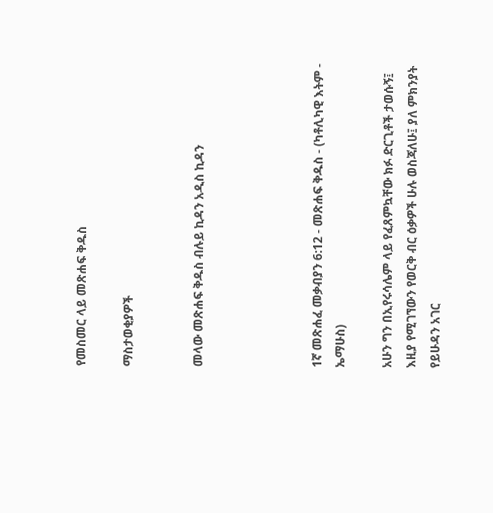የመስመር ላይ መጽሐፍ ቅዱስ

ማስታወቂያዎች


መላው መጽሐፍ ቅዱስ ብሉይ ኪዳን አዲስ ኪዳን




1ኛ መጽሐፈ መቃብያን 6:12 - መጽሐፍ ቅዱስ - (ካቶሊካዊ እትም - ኤማሁስ)

አሁን ግን በኢየሩሳሌም ላይ የፈጸምኳቸው ክፉ ድርጊቶች ታወሱኝ፤ እዚያ የሚገኘውን የወርቅ ብር ዕቃዎች ሁሉ ወስጃለሁ፤ ያለ ምክንያት የይሁዳን አገር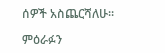ሰዎች አስጨርሻለሁ።

ምዕራፉን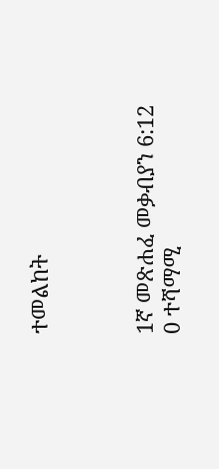ተመልከት



1ኛ መጽሐፈ መቃብያን 6:12
0 ተሻማሚ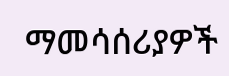ማመሳሰሪያዎች